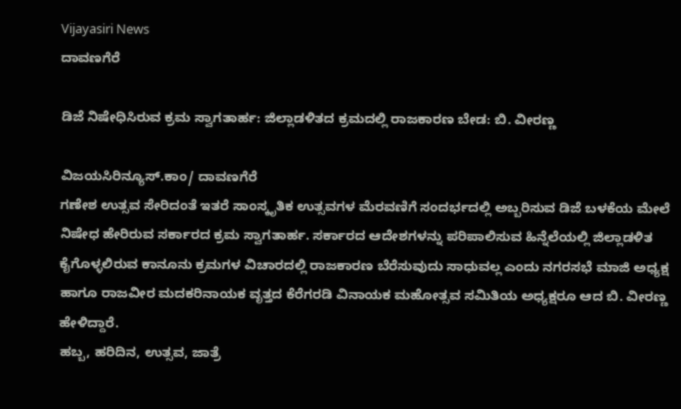Vijayasiri News
ದಾವಣಗೆರೆ

ಡಿಜೆ ನಿಷೇಧಿಸಿರುವ ಕ್ರಮ ಸ್ವಾಗತಾರ್ಹ: ಜಿಲ್ಲಾಡಳಿತದ ಕ್ರಮದಲ್ಲಿ ರಾಜಕಾರಣ ಬೇಡ: ಬಿ. ವೀರಣ್ಣ

ವಿಜಯಸಿರಿನ್ಯೂಸ್.ಕಾಂ/ ದಾವಣಗೆರೆ
ಗಣೇಶ ಉತ್ಸವ ಸೇರಿದಂತೆ ಇತರೆ ಸಾಂಸ್ಕೃತಿಕ ಉತ್ಸವಗಳ ಮೆರವಣಿಗೆ ಸಂದರ್ಭದಲ್ಲಿ ಅಬ್ಬರಿಸುವ ಡಿಜೆ ಬಳಕೆಯ ಮೇಲೆ ನಿಷೇಧ ಹೇರಿರುವ ಸರ್ಕಾರದ ಕ್ರಮ ಸ್ವಾಗತಾರ್ಹ. ಸರ್ಕಾರದ ಆದೇಶಗಳನ್ನು ಪರಿಪಾಲಿಸುವ ಹಿನ್ನೆಲೆಯಲ್ಲಿ ಜಿಲ್ಲಾಡಳಿತ ಕೈಗೊಳ್ಳಲಿರುವ ಕಾನೂನು ಕ್ರಮಗಳ ವಿಚಾರದಲ್ಲಿ ರಾಜಕಾರಣ ಬೆರೆಸುವುದು ಸಾಧುವಲ್ಲ ಎಂದು ನಗರಸಭೆ ಮಾಜಿ ಅಧ್ಯಕ್ಷ ಹಾಗೂ ರಾಜವೀರ ಮದಕರಿನಾಯಕ ವೃತ್ತದ ಕೆರೆಗರಡಿ ವಿನಾಯಕ ಮಹೋತ್ಸವ ಸಮಿತಿಯ ಅಧ್ಯಕ್ಷರೂ ಆದ ಬಿ. ವೀರಣ್ಣ ಹೇಳಿದ್ದಾರೆ.
ಹಬ್ಬ, ಹರಿದಿನ, ಉತ್ಸವ, ಜಾತ್ರೆ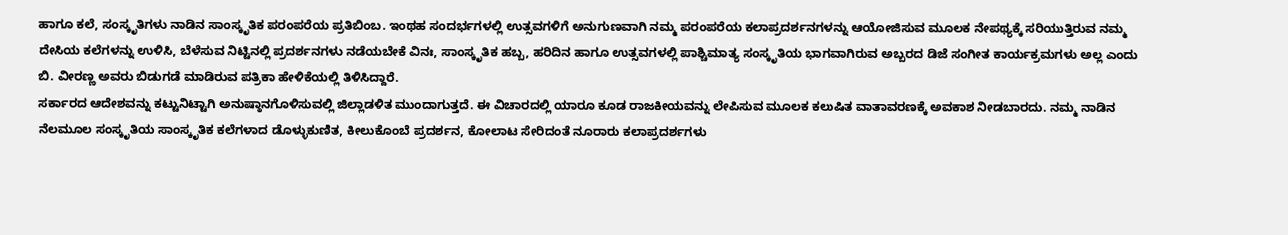ಹಾಗೂ ಕಲೆ, ಸಂಸ್ಕೃತಿಗಳು ನಾಡಿನ ಸಾಂಸ್ಕೃತಿಕ ಪರಂಪರೆಯ ಪ್ರತಿಬಿಂಬ. ಇಂಥಹ ಸಂದರ್ಭಗಳಲ್ಲಿ ಉತ್ಸವಗಳಿಗೆ ಅನುಗುಣವಾಗಿ ನಮ್ಮ ಪರಂಪರೆಯ ಕಲಾಪ್ರದರ್ಶನಗಳನ್ನು ಆಯೋಜಿಸುವ ಮೂಲಕ ನೇಪಥ್ಯಕ್ಕೆ ಸರಿಯುತ್ತಿರುವ ನಮ್ಮ ದೇಸಿಯ ಕಲೆಗಳನ್ನು ಉಳಿಸಿ, ಬೆಳೆಸುವ ನಿಟ್ಟಿನಲ್ಲಿ ಪ್ರದರ್ಶನಗಳು ನಡೆಯಬೇಕೆ ವಿನಃ, ಸಾಂಸ್ಕೃತಿಕ ಹಬ್ಬ, ಹರಿದಿನ ಹಾಗೂ ಉತ್ಸವಗಳಲ್ಲಿ ಪಾಶ್ಚಿಮಾತ್ಯ ಸಂಸ್ಕೃತಿಯ ಭಾಗವಾಗಿರುವ ಅಬ್ಬರದ ಡಿಜೆ ಸಂಗೀತ ಕಾರ್ಯಕ್ರಮಗಳು ಅಲ್ಲ ಎಂದು ಬಿ. ವೀರಣ್ಣ ಅವರು ಬಿಡುಗಡೆ ಮಾಡಿರುವ ಪತ್ರಿಕಾ ಹೇಳಿಕೆಯಲ್ಲಿ ತಿಳಿಸಿದ್ದಾರೆ.
ಸರ್ಕಾರದ ಆದೇಶವನ್ನು ಕಟ್ಟುನಿಟ್ಟಾಗಿ ಅನುಷ್ಠಾನಗೊಳಿಸುವಲ್ಲಿ ಜಿಲ್ಲಾಡಳಿತ ಮುಂದಾಗುತ್ತದೆ. ಈ ವಿಚಾರದಲ್ಲಿ ಯಾರೂ ಕೂಡ ರಾಜಕೀಯವನ್ನು ಲೇಪಿಸುವ ಮೂಲಕ ಕಲುಷಿತ ವಾತಾವರಣಕ್ಕೆ ಅವಕಾಶ ನೀಡಬಾರದು. ನಮ್ಮ ನಾಡಿನ ನೆಲಮೂಲ ಸಂಸ್ಕೃತಿಯ ಸಾಂಸ್ಕೃತಿಕ ಕಲೆಗಳಾದ ಡೊಳ್ಳುಕುಣಿತ, ಕೀಲುಕೊಂಬೆ ಪ್ರದರ್ಶನ, ಕೋಲಾಟ ಸೇರಿದಂತೆ ನೂರಾರು ಕಲಾಪ್ರದರ್ಶಗಳು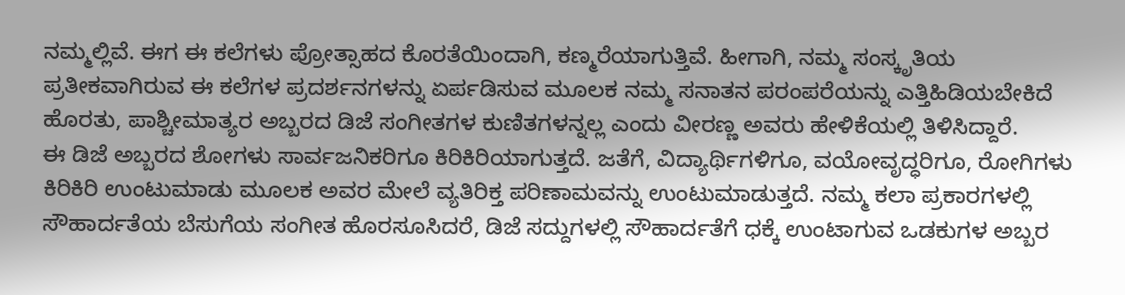ನಮ್ಮಲ್ಲಿವೆ. ಈಗ ಈ ಕಲೆಗಳು ಪ್ರೋತ್ಸಾಹದ ಕೊರತೆಯಿಂದಾಗಿ, ಕಣ್ಮರೆಯಾಗುತ್ತಿವೆ. ಹೀಗಾಗಿ, ನಮ್ಮ ಸಂಸ್ಕೃತಿಯ ಪ್ರತೀಕವಾಗಿರುವ ಈ ಕಲೆಗಳ ಪ್ರದರ್ಶನಗಳನ್ನು ಏರ್ಪಡಿಸುವ ಮೂಲಕ ನಮ್ಮ ಸನಾತನ ಪರಂಪರೆಯನ್ನು ಎತ್ತಿಹಿಡಿಯಬೇಕಿದೆ ಹೊರತು, ಪಾಶ್ಚೀಮಾತ್ಯರ ಅಬ್ಬರದ ಡಿಜೆ ಸಂಗೀತಗಳ ಕುಣಿತಗಳನ್ನಲ್ಲ ಎಂದು ವೀರಣ್ಣ ಅವರು ಹೇಳಿಕೆಯಲ್ಲಿ ತಿಳಿಸಿದ್ದಾರೆ.
ಈ ಡಿಜೆ ಅಬ್ಬರದ ಶೋಗಳು ಸಾರ್ವಜನಿಕರಿಗೂ ಕಿರಿಕಿರಿಯಾಗುತ್ತದೆ. ಜತೆಗೆ, ವಿದ್ಯಾರ್ಥಿಗಳಿಗೂ, ವಯೋವೃದ್ಧರಿಗೂ, ರೋಗಿಗಳು ಕಿರಿಕಿರಿ ಉಂಟುಮಾಡು ಮೂಲಕ ಅವರ ಮೇಲೆ ವ್ಯತಿರಿಕ್ತ ಪರಿಣಾಮವನ್ನು ಉಂಟುಮಾಡುತ್ತದೆ. ನಮ್ಮ ಕಲಾ ಪ್ರಕಾರಗಳಲ್ಲಿ ಸೌಹಾರ್ದತೆಯ ಬೆಸುಗೆಯ ಸಂಗೀತ ಹೊರಸೂಸಿದರೆ, ಡಿಜೆ ಸದ್ದುಗಳಲ್ಲಿ ಸೌಹಾರ್ದತೆಗೆ ಧಕ್ಕೆ ಉಂಟಾಗುವ ಒಡಕುಗಳ ಅಬ್ಬರ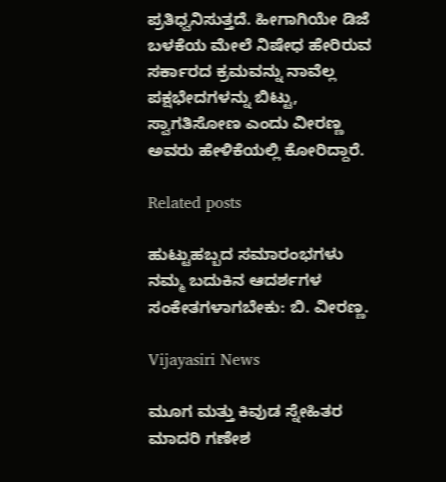ಪ್ರತಿಧ್ವನಿಸುತ್ತದೆ. ಹೀಗಾಗಿಯೇ ಡಿಜೆ ಬಳಕೆಯ ಮೇಲೆ ನಿಷೇಧ ಹೇರಿರುವ ಸರ್ಕಾರದ ಕ್ರಮವನ್ನು ನಾವೆಲ್ಲ ಪಕ್ಷಭೇದಗಳನ್ನು ಬಿಟ್ಟು, ಸ್ವಾಗತಿಸೋಣ ಎಂದು ವೀರಣ್ಣ ಅವರು ಹೇಳಿಕೆಯಲ್ಲಿ ಕೋರಿದ್ದಾರೆ.

Related posts

ಹುಟ್ಟುಹಬ್ಬದ ಸಮಾರಂಭಗಳು ನಮ್ಮ ಬದುಕಿನ ಆದರ್ಶಗಳ ಸಂಕೇತಗಳಾಗಬೇಕು: ಬಿ. ವೀರಣ್ಣ.

Vijayasiri News

ಮೂಗ ಮತ್ತು ಕಿವುಡ ಸ್ನೇಹಿತರ ಮಾದರಿ ಗಣೇಶ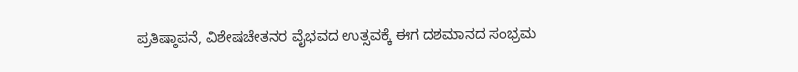ಪ್ರತಿಷ್ಠಾಪನೆ, ವಿಶೇಷಚೇತನರ ವೈಭವದ ಉತ್ಸವಕ್ಕೆ ಈಗ ದಶಮಾನದ ಸಂಭ್ರಮ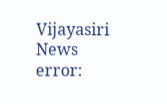Vijayasiri News
error: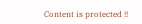Content is protected !!